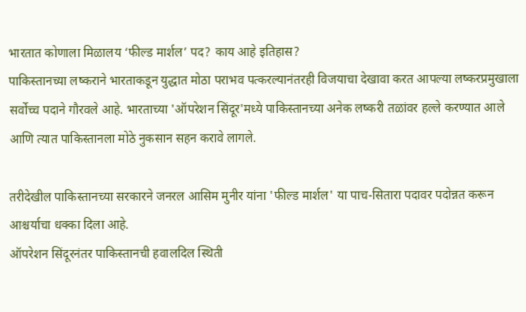भारतात कोणाला मिळालय ‘फील्ड मार्शल’ पद? काय आहे इतिहास?
पाकिस्तानच्या लष्कराने भारताकडून युद्धात मोठा पराभव पत्करल्यानंतरही विजयाचा देखावा करत आपल्या लष्करप्रमुखाला सर्वोच्च पदाने गौरवले आहे. भारताच्या 'ऑपरेशन सिंदूर'मध्ये पाकिस्तानच्या अनेक लष्करी तळांवर हल्ले करण्यात आले आणि त्यात पाकिस्तानला मोठे नुकसान सहन करावे लागले.

तरीदेखील पाकिस्तानच्या सरकारने जनरल आसिम मुनीर यांना 'फील्ड मार्शल' या पाच-सितारा पदावर पदोन्नत करून आश्चर्याचा धक्का दिला आहे.
ऑपरेशन सिंदूरनंतर पाकिस्तानची हवालदिल स्थिती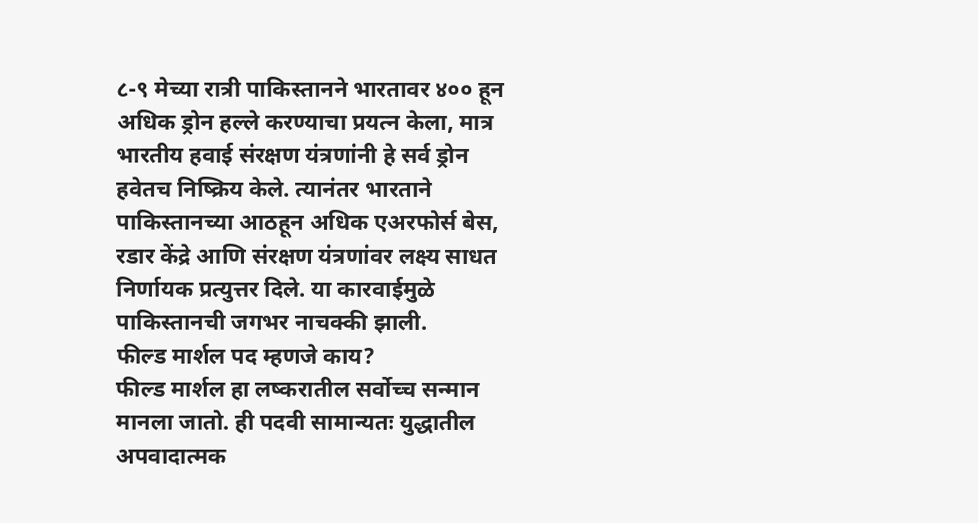८-९ मेच्या रात्री पाकिस्तानने भारतावर ४०० हून अधिक ड्रोन हल्ले करण्याचा प्रयत्न केला, मात्र भारतीय हवाई संरक्षण यंत्रणांनी हे सर्व ड्रोन हवेतच निष्क्रिय केले. त्यानंतर भारताने पाकिस्तानच्या आठहून अधिक एअरफोर्स बेस, रडार केंद्रे आणि संरक्षण यंत्रणांवर लक्ष्य साधत निर्णायक प्रत्युत्तर दिले. या कारवाईमुळे पाकिस्तानची जगभर नाचक्की झाली.
फील्ड मार्शल पद म्हणजे काय?
फील्ड मार्शल हा लष्करातील सर्वोच्च सन्मान मानला जातो. ही पदवी सामान्यतः युद्धातील अपवादात्मक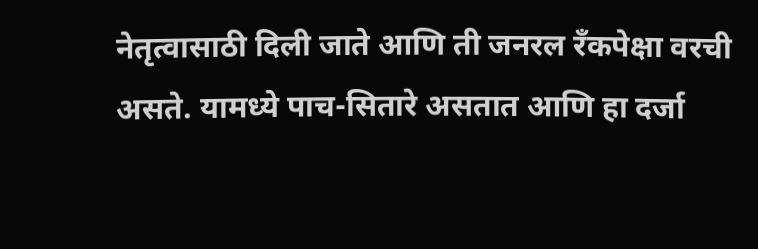नेतृत्वासाठी दिली जाते आणि ती जनरल रँकपेक्षा वरची असते. यामध्ये पाच-सितारे असतात आणि हा दर्जा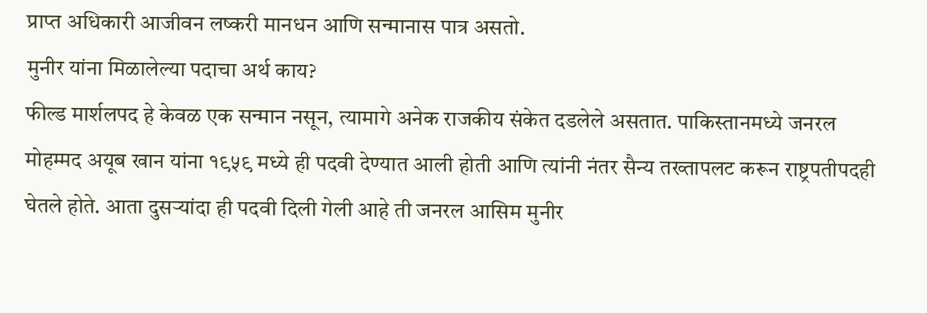प्राप्त अधिकारी आजीवन लष्करी मानधन आणि सन्मानास पात्र असतो.
मुनीर यांना मिळालेल्या पदाचा अर्थ काय?
फील्ड मार्शलपद हे केवळ एक सन्मान नसून, त्यामागे अनेक राजकीय संकेत दडलेले असतात. पाकिस्तानमध्ये जनरल मोहम्मद अयूब खान यांना १९५९ मध्ये ही पदवी देण्यात आली होती आणि त्यांनी नंतर सैन्य तख्तापलट करून राष्ट्रपतीपदही घेतले होते. आता दुसऱ्यांदा ही पदवी दिली गेली आहे ती जनरल आसिम मुनीर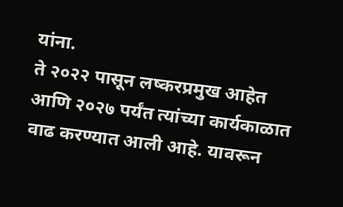यांना.
ते २०२२ पासून लष्करप्रमुख आहेत आणि २०२७ पर्यंत त्यांच्या कार्यकाळात वाढ करण्यात आली आहे. यावरून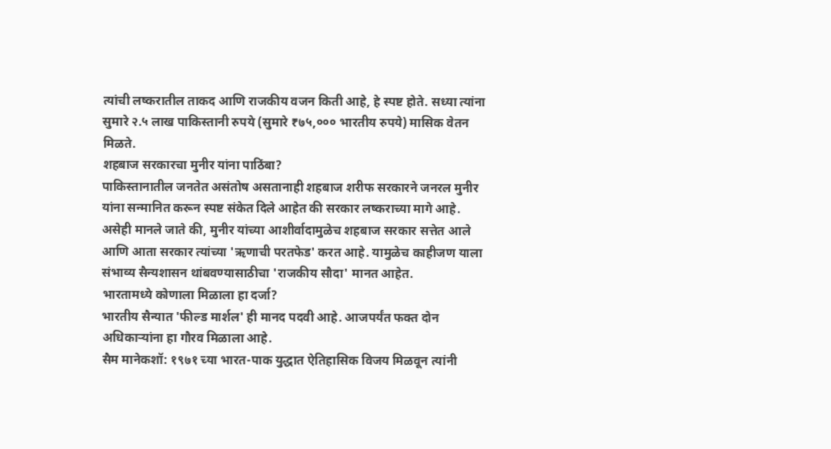त्यांची लष्करातील ताकद आणि राजकीय वजन किती आहे, हे स्पष्ट होते. सध्या त्यांना सुमारे २.५ लाख पाकिस्तानी रुपये (सुमारे ₹७५,००० भारतीय रुपये) मासिक वेतन मिळते.
शहबाज सरकारचा मुनीर यांना पाठिंबा?
पाकिस्तानातील जनतेत असंतोष असतानाही शहबाज शरीफ सरकारने जनरल मुनीर यांना सन्मानित करून स्पष्ट संकेत दिले आहेत की सरकार लष्कराच्या मागे आहे. असेही मानले जाते की, मुनीर यांच्या आशीर्वादामुळेच शहबाज सरकार सत्तेत आले आणि आता सरकार त्यांच्या 'ऋणाची परतफेड' करत आहे. यामुळेच काहीजण याला संभाव्य सैन्यशासन थांबवण्यासाठीचा 'राजकीय सौदा' मानत आहेत.
भारतामध्ये कोणाला मिळाला हा दर्जा?
भारतीय सैन्यात 'फील्ड मार्शल' ही मानद पदवी आहे. आजपर्यंत फक्त दोन अधिकाऱ्यांना हा गौरव मिळाला आहे.
सैम मानेकशॉ: १९७१ च्या भारत-पाक युद्धात ऐतिहासिक विजय मिळवून त्यांनी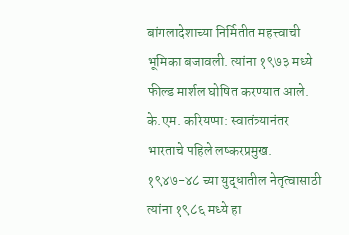बांगलादेशाच्या निर्मितीत महत्त्वाची भूमिका बजावली. त्यांना १९७३ मध्ये फील्ड मार्शल घोषित करण्यात आले.
के.एम. करियप्पा: स्वातंत्र्यानंतर भारताचे पहिले लष्करप्रमुख. १९४७-४८ च्या युद्धातील नेतृत्वासाठी त्यांना १९८६ मध्ये हा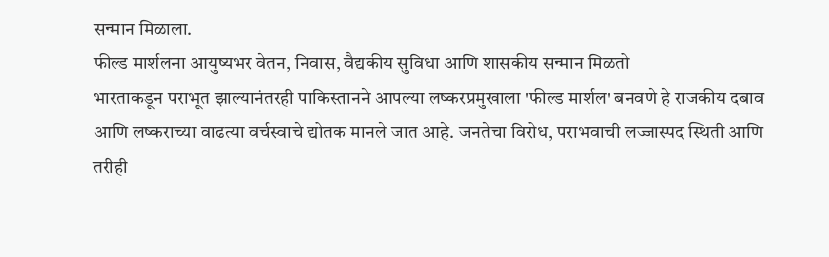सन्मान मिळाला.
फील्ड मार्शलना आयुष्यभर वेतन, निवास, वैद्यकीय सुविधा आणि शासकीय सन्मान मिळतो
भारताकडून पराभूत झाल्यानंतरही पाकिस्तानने आपल्या लष्करप्रमुखाला 'फील्ड मार्शल' बनवणे हे राजकीय दबाव आणि लष्कराच्या वाढत्या वर्चस्वाचे द्योतक मानले जात आहे. जनतेचा विरोध, पराभवाची लज्जास्पद स्थिती आणि तरीही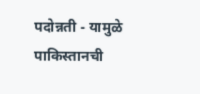पदोन्नती - यामुळे पाकिस्तानची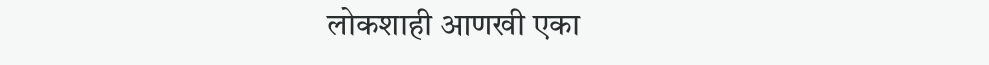लोकशाही आणखी एका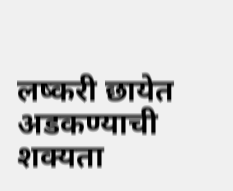लष्करी छायेत अडकण्याची शक्यता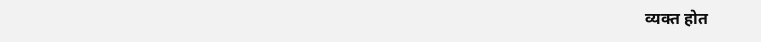व्यक्त होत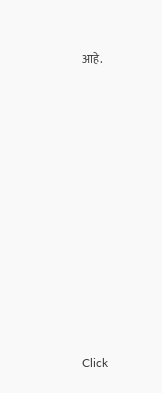आहे.












Click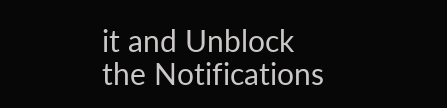it and Unblock the Notifications